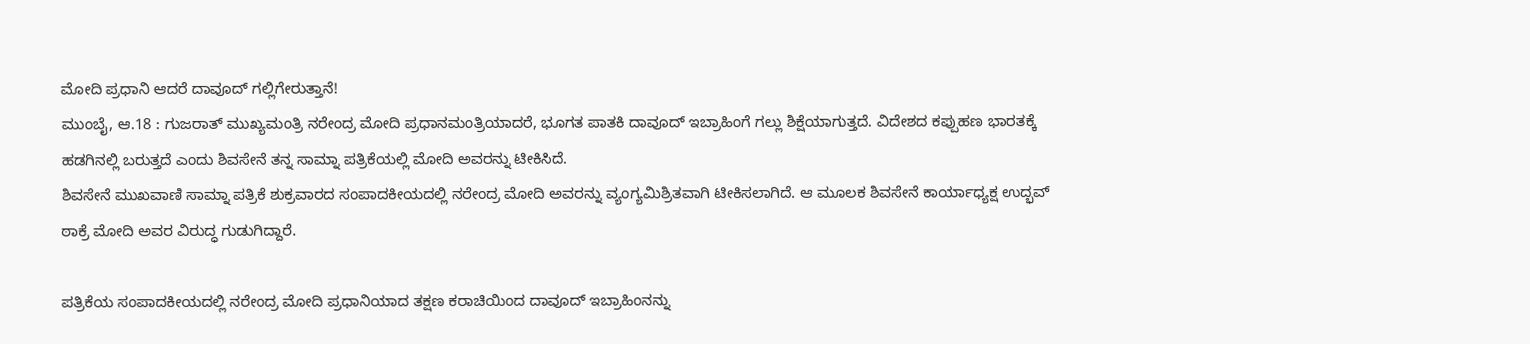ಮೋದಿ ಪ್ರಧಾನಿ ಆದರೆ ದಾವೂದ್ ಗಲ್ಲಿಗೇರುತ್ತಾನೆ!
ಮುಂಬೈ, ಆ.18 : ಗುಜರಾತ್ ಮುಖ್ಯಮಂತ್ರಿ ನರೇಂದ್ರ ಮೋದಿ ಪ್ರಧಾನಮಂತ್ರಿಯಾದರೆ, ಭೂಗತ ಪಾತಕಿ ದಾವೂದ್ ಇಬ್ರಾಹಿಂಗೆ ಗಲ್ಲು ಶಿಕ್ಷೆಯಾಗುತ್ತದೆ. ವಿದೇಶದ ಕಪ್ಪುಹಣ ಭಾರತಕ್ಕೆ ಹಡಗಿನಲ್ಲಿ ಬರುತ್ತದೆ ಎಂದು ಶಿವಸೇನೆ ತನ್ನ ಸಾಮ್ನಾ ಪತ್ರಿಕೆಯಲ್ಲಿ ಮೋದಿ ಅವರನ್ನು ಟೀಕಿಸಿದೆ.
ಶಿವಸೇನೆ ಮುಖವಾಣಿ ಸಾಮ್ನಾ ಪತ್ರಿಕೆ ಶುಕ್ರವಾರದ ಸಂಪಾದಕೀಯದಲ್ಲಿ ನರೇಂದ್ರ ಮೋದಿ ಅವರನ್ನು ವ್ಯಂಗ್ಯಮಿಶ್ರಿತವಾಗಿ ಟೀಕಿಸಲಾಗಿದೆ. ಆ ಮೂಲಕ ಶಿವಸೇನೆ ಕಾರ್ಯಾಧ್ಯಕ್ಷ ಉದ್ಭವ್ ಠಾಕ್ರೆ ಮೋದಿ ಅವರ ವಿರುದ್ಧ ಗುಡುಗಿದ್ದಾರೆ.

ಪತ್ರಿಕೆಯ ಸಂಪಾದಕೀಯದಲ್ಲಿ ನರೇಂದ್ರ ಮೋದಿ ಪ್ರಧಾನಿಯಾದ ತಕ್ಷಣ ಕರಾಚಿಯಿಂದ ದಾವೂದ್ ಇಬ್ರಾಹಿಂನನ್ನು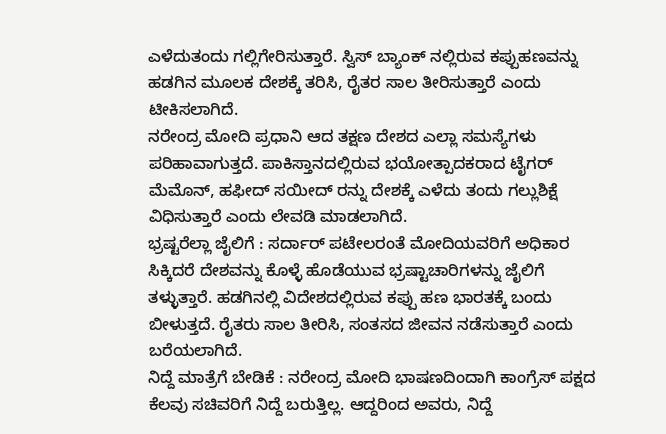ಎಳೆದುತಂದು ಗಲ್ಲಿಗೇರಿಸುತ್ತಾರೆ. ಸ್ವಿಸ್ ಬ್ಯಾಂಕ್ ನಲ್ಲಿರುವ ಕಪ್ಪುಹಣವನ್ನು ಹಡಗಿನ ಮೂಲಕ ದೇಶಕ್ಕೆ ತರಿಸಿ, ರೈತರ ಸಾಲ ತೀರಿಸುತ್ತಾರೆ ಎಂದು ಟೀಕಿಸಲಾಗಿದೆ.
ನರೇಂದ್ರ ಮೋದಿ ಪ್ರಧಾನಿ ಆದ ತಕ್ಷಣ ದೇಶದ ಎಲ್ಲಾ ಸಮಸ್ಯೆಗಳು ಪರಿಹಾವಾಗುತ್ತದೆ. ಪಾಕಿಸ್ತಾನದಲ್ಲಿರುವ ಭಯೋತ್ಪಾದಕರಾದ ಟೈಗರ್ ಮೆಮೊನ್, ಹಫೀದ್ ಸಯೀದ್ ರನ್ನು ದೇಶಕ್ಕೆ ಎಳೆದು ತಂದು ಗಲ್ಲುಶಿಕ್ಷೆ ವಿಧಿಸುತ್ತಾರೆ ಎಂದು ಲೇವಡಿ ಮಾಡಲಾಗಿದೆ.
ಭ್ರಷ್ಟರೆಲ್ಲಾ ಜೈಲಿಗೆ : ಸರ್ದಾರ್ ಪಟೇಲರಂತೆ ಮೋದಿಯವರಿಗೆ ಅಧಿಕಾರ ಸಿಕ್ಕಿದರೆ ದೇಶವನ್ನು ಕೊಳ್ಳೆ ಹೊಡೆಯುವ ಭ್ರಷ್ಟಾಚಾರಿಗಳನ್ನು ಜೈಲಿಗೆ ತಳ್ಳುತ್ತಾರೆ. ಹಡಗಿನಲ್ಲಿ ವಿದೇಶದಲ್ಲಿರುವ ಕಪ್ಪು ಹಣ ಭಾರತಕ್ಕೆ ಬಂದು ಬೀಳುತ್ತದೆ. ರೈತರು ಸಾಲ ತೀರಿಸಿ, ಸಂತಸದ ಜೀವನ ನಡೆಸುತ್ತಾರೆ ಎಂದು ಬರೆಯಲಾಗಿದೆ.
ನಿದ್ದೆ ಮಾತ್ರೆಗೆ ಬೇಡಿಕೆ : ನರೇಂದ್ರ ಮೋದಿ ಭಾಷಣದಿಂದಾಗಿ ಕಾಂಗ್ರೆಸ್ ಪಕ್ಷದ ಕೆಲವು ಸಚಿವರಿಗೆ ನಿದ್ದೆ ಬರುತ್ತಿಲ್ಲ. ಆದ್ದರಿಂದ ಅವರು, ನಿದ್ದೆ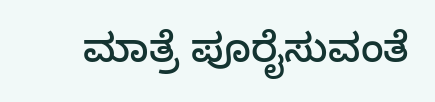ಮಾತ್ರೆ ಪೂರೈಸುವಂತೆ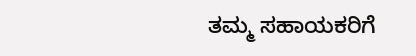ತಮ್ಮ ಸಹಾಯಕರಿಗೆ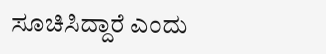ಸೂಚಿಸಿದ್ದಾರೆ ಎಂದು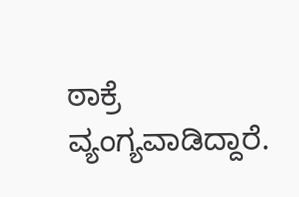ಠಾಕ್ರೆ ವ್ಯಂಗ್ಯವಾಡಿದ್ದಾರೆ.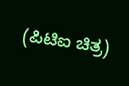(ಪಿಟಿಐ ಚಿತ್ರ)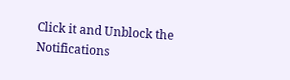Click it and Unblock the Notifications